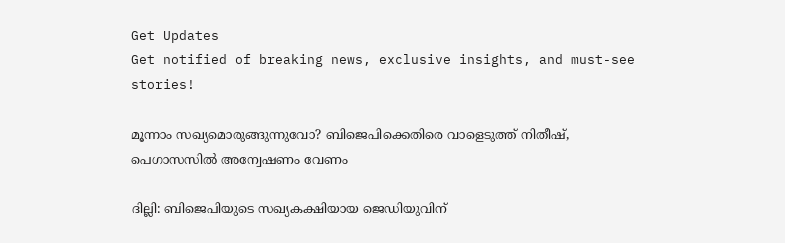Get Updates
Get notified of breaking news, exclusive insights, and must-see stories!

മൂന്നാം സഖ്യമൊരുങ്ങുന്നുവോ? ബിജെപിക്കെതിരെ വാളെടുത്ത് നിതീഷ്, പെഗാസസില്‍ അന്വേഷണം വേണം

ദില്ലി: ബിജെപിയുടെ സഖ്യകക്ഷിയായ ജെഡിയുവിന്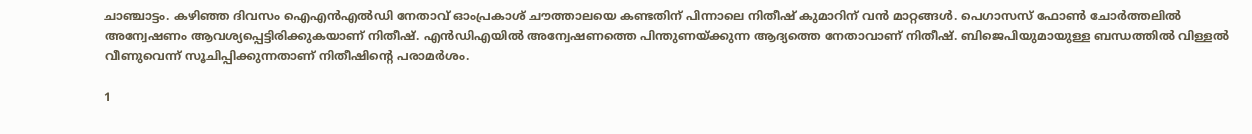ചാഞ്ചാട്ടം. കഴിഞ്ഞ ദിവസം ഐഎന്‍എല്‍ഡി നേതാവ് ഓംപ്രകാശ് ചൗത്താലയെ കണ്ടതിന് പിന്നാലെ നിതീഷ് കുമാറിന് വന്‍ മാറ്റങ്ങള്‍. പെഗാസസ് ഫോണ്‍ ചോര്‍ത്തലില്‍ അന്വേഷണം ആവശ്യപ്പെട്ടിരിക്കുകയാണ് നിതീഷ്. എന്‍ഡിഎയില്‍ അന്വേഷണത്തെ പിന്തുണയ്ക്കുന്ന ആദ്യത്തെ നേതാവാണ് നിതീഷ്. ബിജെപിയുമായുള്ള ബന്ധത്തില്‍ വിള്ളല്‍ വീണുവെന്ന് സൂചിപ്പിക്കുന്നതാണ് നിതീഷിന്റെ പരാമര്‍ശം.

1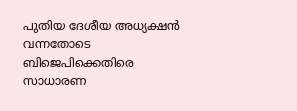പുതിയ ദേശീയ അധ്യക്ഷന്‍ വന്നതോടെ ബിജെപിക്കെതിരെ സാധാരണ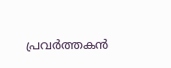പ്രവര്‍ത്തകന്‍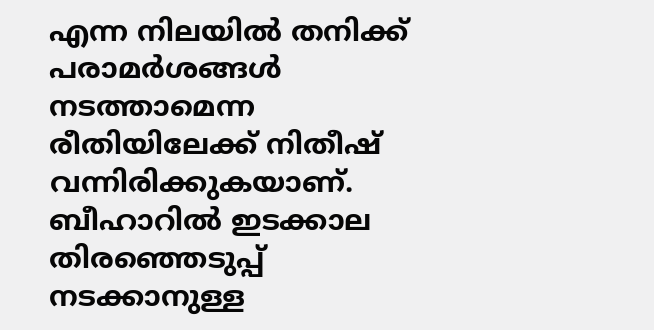എന്ന നിലയില്‍ തനിക്ക് പരാമര്‍ശങ്ങള്‍ നടത്താമെന്ന രീതിയിലേക്ക് നിതീഷ് വന്നിരിക്കുകയാണ്. ബീഹാറില്‍ ഇടക്കാല തിരഞ്ഞെടുപ്പ് നടക്കാനുള്ള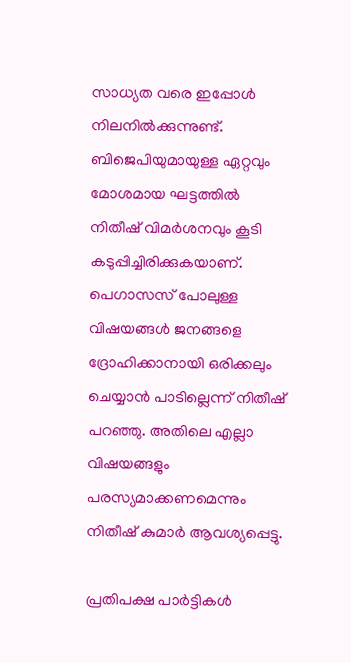സാധ്യത വരെ ഇപ്പോള്‍ നിലനില്‍ക്കുന്നുണ്ട്. ബിജെപിയുമായുള്ള ഏറ്റവും മോശമായ ഘട്ടത്തില്‍ നിതീഷ് വിമര്‍ശനവും കൂടി കടുപ്പിച്ചിരിക്കുകയാണ്. പെഗാസസ് പോലുള്ള വിഷയങ്ങള്‍ ജനങ്ങളെ ദ്രോഹിക്കാനായി ഒരിക്കലും ചെയ്യാന്‍ പാടില്ലെന്ന് നിതീഷ് പറഞ്ഞു. അതിലെ എല്ലാ വിഷയങ്ങളും പരസ്യമാക്കണമെന്നും നിതീഷ് കുമാര്‍ ആവശ്യപ്പെട്ടു.

പ്രതിപക്ഷ പാര്‍ട്ടികള്‍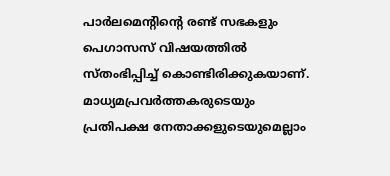പാര്‍ലമെന്റിന്റെ രണ്ട് സഭകളും പെഗാസസ് വിഷയത്തില്‍ സ്തംഭിപ്പിച്ച് കൊണ്ടിരിക്കുകയാണ്. മാധ്യമപ്രവര്‍ത്തകരുടെയും പ്രതിപക്ഷ നേതാക്കളുടെയുമെല്ലാം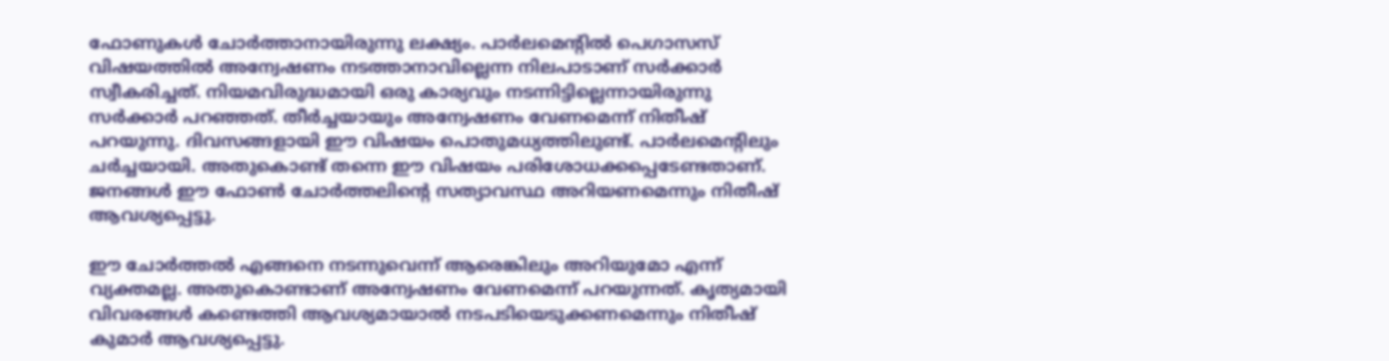ഫോണുകള്‍ ചോര്‍ത്താനായിരുന്നു ലക്ഷ്യം. പാര്‍ലമെന്റില്‍ പെഗാസസ് വിഷയത്തില്‍ അന്വേഷണം നടത്താനാവില്ലെന്ന നിലപാടാണ് സര്‍ക്കാര്‍ സ്വീകരിച്ചത്. നിയമവിരുദ്ധമായി ഒരു കാര്യവും നടന്നിട്ടില്ലെന്നായിരുന്നു സര്‍ക്കാര്‍ പറഞ്ഞത്. തീര്‍ച്ചയായും അന്വേഷണം വേണമെന്ന് നിതീഷ് പറയുന്നു. ദിവസങ്ങളായി ഈ വിഷയം പൊതുമധ്യത്തിലുണ്ട്. പാര്‍ലമെന്റിലും ചര്‍ച്ചയായി. അതുകൊണ്ട് തന്നെ ഈ വിഷയം പരിശോധക്കപ്പെടേണ്ടതാണ്. ജനങ്ങള്‍ ഈ ഫോണ്‍ ചോര്‍ത്തലിന്റെ സത്യാവസ്ഥ അറിയണമെന്നും നിതീഷ് ആവശ്യപ്പെട്ടു.

ഈ ചോര്‍ത്തല്‍ എങ്ങനെ നടന്നുവെന്ന് ആരെങ്കിലും അറിയുമോ എന്ന് വ്യക്തമല്ല. അതുകൊണ്ടാണ് അന്വേഷണം വേണമെന്ന് പറയുന്നത്. കൃത്യമായി വിവരങ്ങള്‍ കണ്ടെത്തി ആവശ്യമായാല്‍ നടപടിയെടുക്കണമെന്നും നിതീഷ് കുമാര്‍ ആവശ്യപ്പെട്ടു.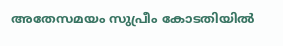അതേസമയം സുപ്രീം കോടതിയില്‍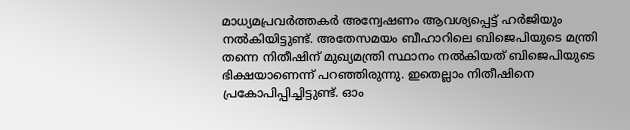മാധ്യമപ്രവര്‍ത്തകര്‍ അന്വേഷണം ആവശ്യപ്പെട്ട് ഹര്‍ജിയും നല്‍കിയിട്ടുണ്ട്. അതേസമയം ബീഹാറിലെ ബിജെപിയുടെ മന്ത്രി തന്നെ നിതീഷിന് മുഖ്യമന്ത്രി സ്ഥാനം നല്‍കിയത് ബിജെപിയുടെ ഭിക്ഷയാണെന്ന് പറഞ്ഞിരുന്നു. ഇതെല്ലാം നിതീഷിനെ പ്രകോപിപ്പിച്ചിട്ടുണ്ട്. ഓം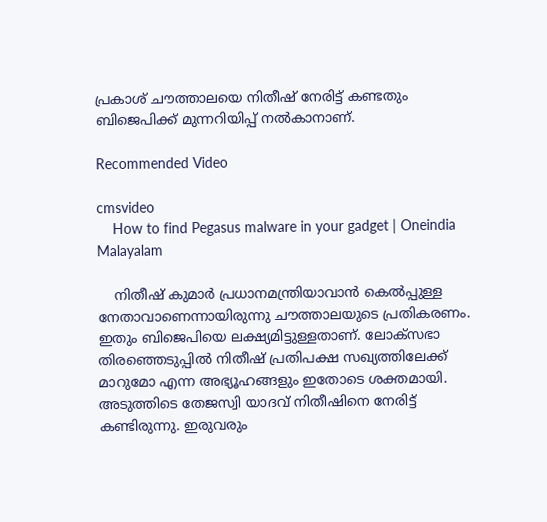പ്രകാശ് ചൗത്താലയെ നിതീഷ് നേരിട്ട് കണ്ടതും ബിജെപിക്ക് മുന്നറിയിപ്പ് നല്‍കാനാണ്.

Recommended Video

cmsvideo
    How to find Pegasus malware in your gadget | Oneindia Malayalam

    നിതീഷ് കുമാര്‍ പ്രധാനമന്ത്രിയാവാന്‍ കെല്‍പ്പുള്ള നേതാവാണെന്നായിരുന്നു ചൗത്താലയുടെ പ്രതികരണം. ഇതും ബിജെപിയെ ലക്ഷ്യമിട്ടുള്ളതാണ്. ലോക്‌സഭാ തിരഞ്ഞെടുപ്പില്‍ നിതീഷ് പ്രതിപക്ഷ സഖ്യത്തിലേക്ക് മാറുമോ എന്ന അഭ്യൂഹങ്ങളും ഇതോടെ ശക്തമായി. അടുത്തിടെ തേജസ്വി യാദവ് നിതീഷിനെ നേരിട്ട് കണ്ടിരുന്നു. ഇരുവരും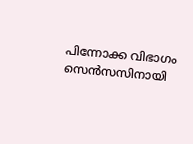പിന്നോക്ക വിഭാഗം സെന്‍സസിനായി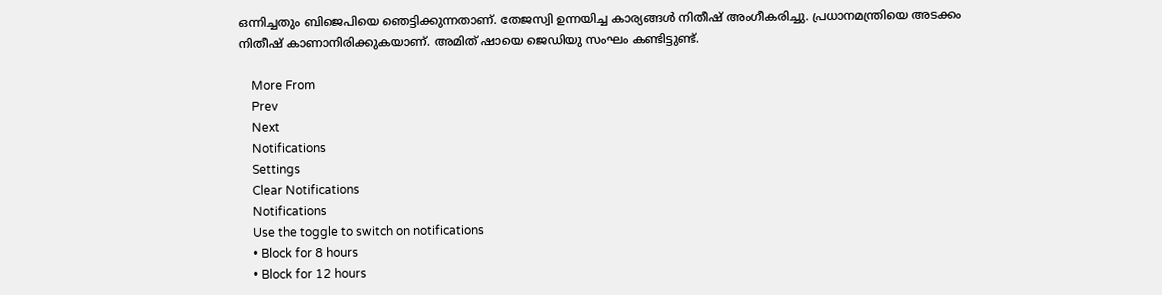ഒന്നിച്ചതും ബിജെപിയെ ഞെട്ടിക്കുന്നതാണ്. തേജസ്വി ഉന്നയിച്ച കാര്യങ്ങള്‍ നിതീഷ് അംഗീകരിച്ചു. പ്രധാനമന്ത്രിയെ അടക്കം നിതീഷ് കാണാനിരിക്കുകയാണ്. അമിത് ഷായെ ജെഡിയു സംഘം കണ്ടിട്ടുണ്ട്.

    More From
    Prev
    Next
    Notifications
    Settings
    Clear Notifications
    Notifications
    Use the toggle to switch on notifications
    • Block for 8 hours
    • Block for 12 hours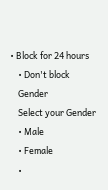• Block for 24 hours
    • Don't block
    Gender
    Select your Gender
    • Male
    • Female
    •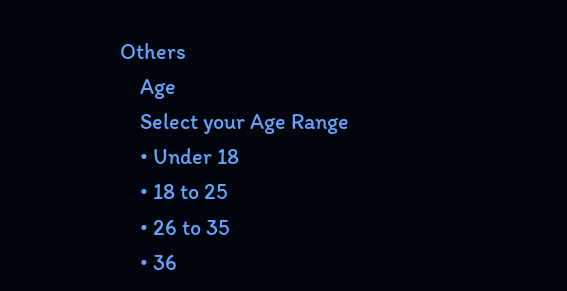Others
    Age
    Select your Age Range
    • Under 18
    • 18 to 25
    • 26 to 35
    • 36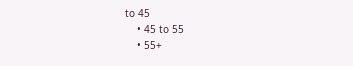to 45
    • 45 to 55
    • 55+